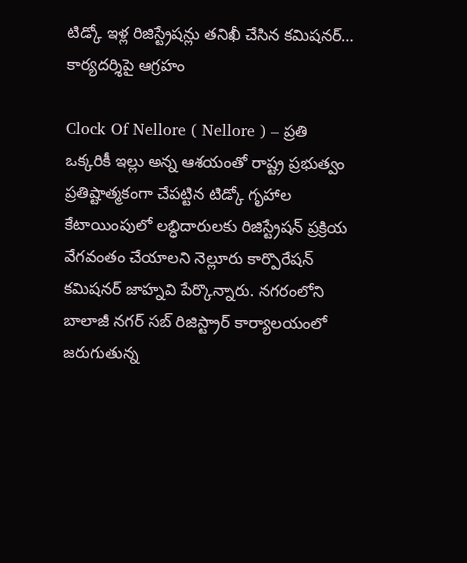టిడ్కో ఇళ్ల రిజిస్ట్రేషన్లు తనిఖీ చేసిన కమిషనర్… కార్యదర్శిపై ఆగ్రహం

Clock Of Nellore ( Nellore ) – ప్రతి ఒక్కరికీ ఇల్లు అన్న ఆశయంతో రాష్ట్ర ప్రభుత్వం ప్రతిష్టాత్మకంగా చేపట్టిన టిడ్కో గృహాల కేటాయింపులో లబ్ధిదారులకు రిజిస్ట్రేషన్ ప్రక్రియ వేగవంతం చేయాలని నెల్లూరు కార్పొరేషన్ కమిషనర్ జాహ్నవి పేర్కొన్నారు. నగరంలోని బాలాజీ నగర్ సబ్ రిజిస్ట్రార్ కార్యాలయంలో జరుగుతున్న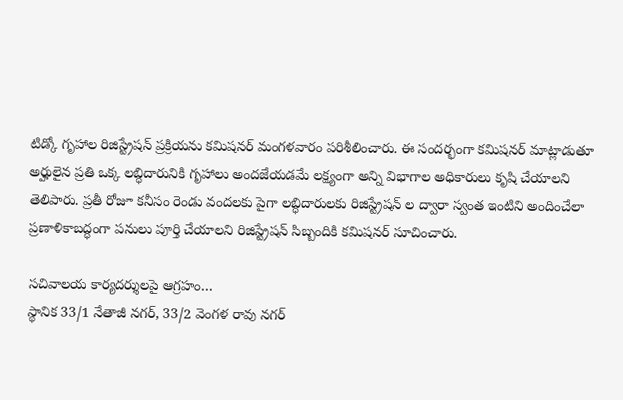టిడ్కో గృహాల రిజిస్ట్రేషన్ ప్రక్రియను కమిషనర్ మంగళవారం పరిశీలించారు. ఈ సందర్భంగా కమిషనర్ మాట్లాడుతూ అర్హులైన ప్రతి ఒక్క లబ్ధిదారునికి గృహాలు అందజేయడమే లక్ష్యంగా అన్ని విభాగాల అధికారులు కృషి చేయాలని తెలిపారు. ప్రతీ రోజూ కనీసం రెండు వందలకు పైగా లబ్ధిదారులకు రిజిస్ట్రేషన్ ల ద్వారా స్వంత ఇంటిని అందించేలా ప్రణాళికాబద్ధంగా పనులు పూర్తి చేయాలని రిజిస్ట్రేషన్ సిబ్బందికి కమిషనర్ సూచించారు.

సచివాలయ కార్యదర్శులపై ఆగ్రహం…
స్థానిక 33/1 నేతాజీ నగర్, 33/2 వెంగళ రావు నగర్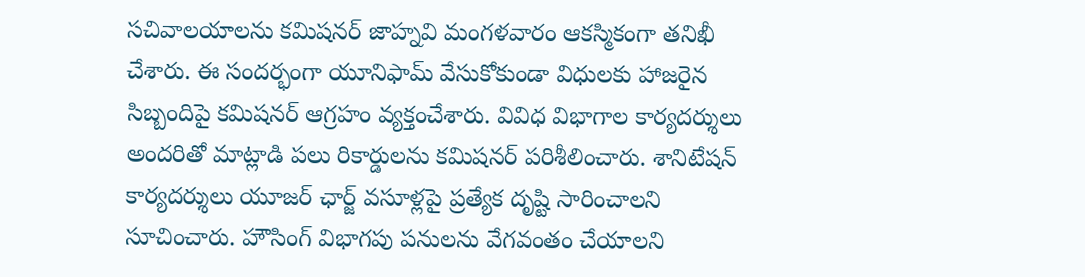సచివాలయాలను కమిషనర్ జాహ్నవి మంగళవారం ఆకస్మికంగా తనిఖీ చేశారు. ఈ సందర్భంగా యూనిఫామ్ వేసుకోకుండా విధులకు హాజరైన సిబ్బందిపై కమిషనర్ ఆగ్రహం వ్యక్తంచేశారు. వివిధ విభాగాల కార్యదర్శులు అందరితో మాట్లాడి పలు రికార్డులను కమిషనర్ పరిశీలించారు. శానిటేషన్ కార్యదర్శులు యూజర్ ఛార్జ్ వసూళ్లపై ప్రత్యేక దృష్టి సారించాలని సూచించారు. హౌసింగ్ విభాగపు పనులను వేగవంతం చేయాలని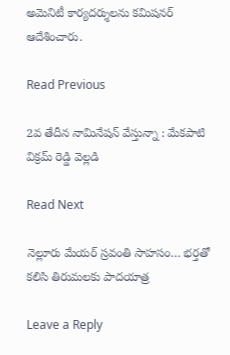అమెనిటీ కార్యదర్శులను కమిషనర్ ఆదేశించారు.

Read Previous

2వ తేదీన నామినేషన్ వేస్తున్నా : మేకపాటి విక్రమ్ రెడ్డి వెల్లడి

Read Next

నెల్లూరు మేయర్ స్రవంతి సాహసం… భర్తతో కలిసి తిరుమలకు పాదయాత్ర

Leave a Reply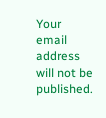Your email address will not be published.